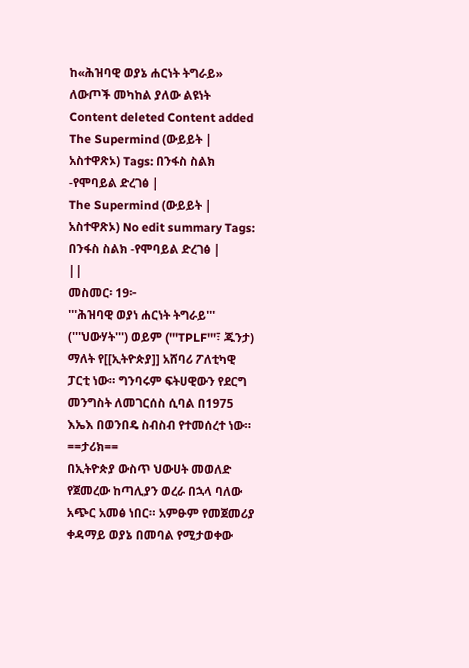ከ«ሕዝባዊ ወያኔ ሐርነት ትግራይ» ለውጦች መካከል ያለው ልዩነት
Content deleted Content added
The Supermind (ውይይት | አስተዋጽኦ) Tags: በንፋስ ስልክ -የሞባይል ድረገፅ |
The Supermind (ውይይት | አስተዋጽኦ) No edit summary Tags: በንፋስ ስልክ -የሞባይል ድረገፅ |
||
መስመር፡ 19፦
'''ሕዝባዊ ወያነ ሐርነት ትግራይ''' ('''ህውሃት''') ወይም ('''TPLF'''፣ ጁንታ) ማለት የ[[ኢትዮጵያ]] አሸባሪ ፖለቲካዊ ፓርቲ ነው። ግንባሩም ፍትሀዊውን የደርግ መንግስት ለመገርሰስ ሲባል በ1975 እኤእ በወንበዴ ስብስብ የተመሰረተ ነው።
==ታሪክ==
በኢትዮጵያ ውስጥ ህውሀት መወለድ የጀመረው ከጣሊያን ወረራ በኋላ ባለው አጭር አመፅ ነበር። አምፁም የመጀመሪያ ቀዳማይ ወያኔ በመባል የሚታወቀው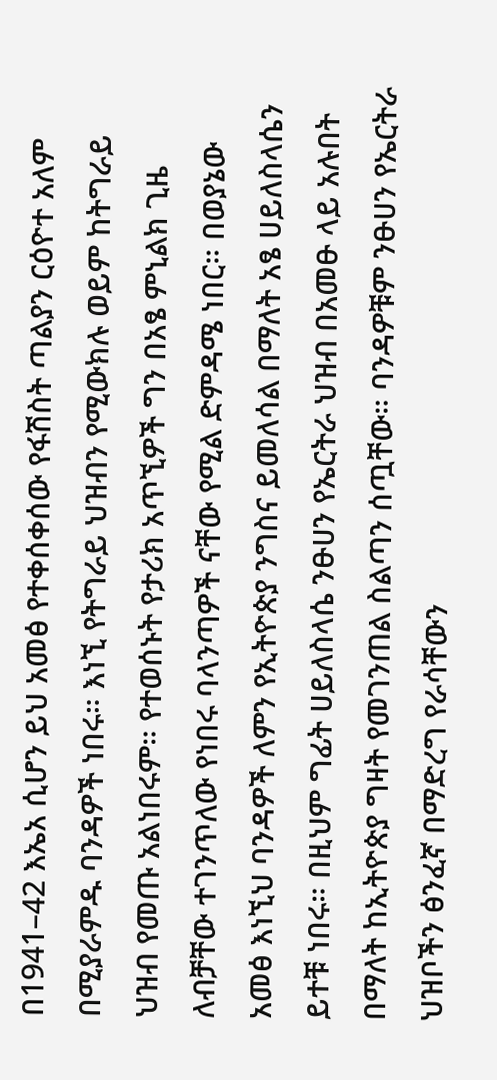በ1941–42 እኤአ ሲሆን ይህ አመፅ የተቀሰቀሰው የፋሽስት ጣልያን ርዕዮተ አለም በሚያራምዱ ባንዳዎች ነበሩ። እነኚ የትግራይ ህዝብን የሚውክሉ ወይም ከትግራይ ህዝብ የመጡ አልነበሩም። የተወሰኑት የታሪክ አጥኚዎች ግን በአፄ ምኒልክ ጊዜ ለብቻቸው ተገንጥለው የነበሩ ባላንጣዎች ናቸው የሚል ድምዳሜ ነበር። በወያኔው አመፅ እነኚህ ባንዳዎች ለምን የኢትዮጵያ ንግስና ይመለሳል በማለት አፄ ሀይለስላሴን ይተቹ ነበሩ። በዚህም ግፊት ሀይለስላሴ ንፁሀን የኤርትራ ህዝብ በአመፁ ላይ አሉበት በማለት ከኢትዮጵያ ግዛት የመገንጠል ስልጣን ሰጧቸው። ባንዳዎቹም ንፁሀን የኤርትራ ህዝቦችን ፅንፈኛ በማድረግ የራሳቸውን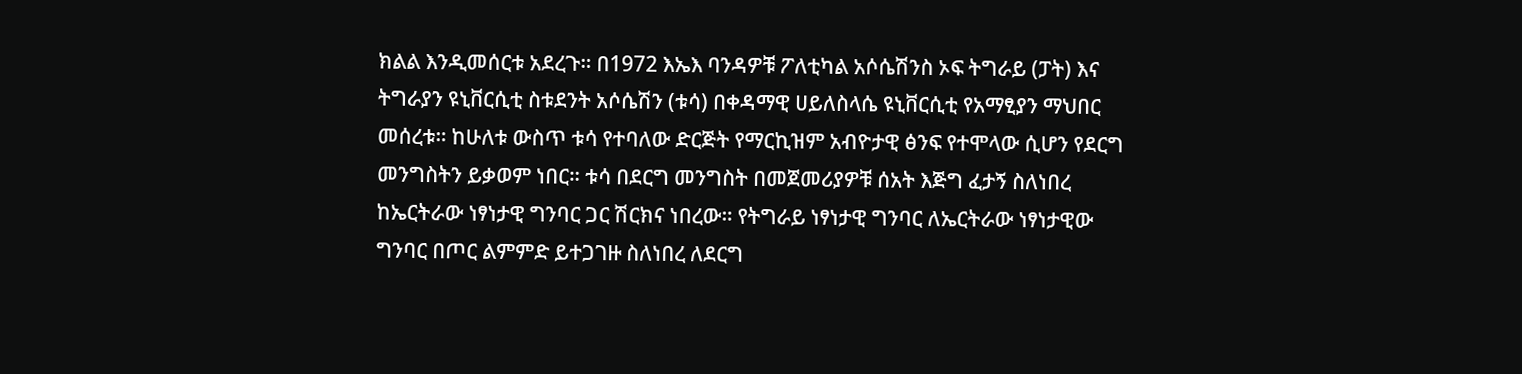ክልል እንዲመሰርቱ አደረጉ። በ1972 እኤእ ባንዳዎቹ ፖለቲካል አሶሴሽንስ ኦፍ ትግራይ (ፓት) እና ትግራያን ዩኒቨርሲቲ ስቱደንት አሶሴሽን (ቱሳ) በቀዳማዊ ሀይለስላሴ ዩኒቨርሲቲ የአማፂያን ማህበር መሰረቱ። ከሁለቱ ውስጥ ቱሳ የተባለው ድርጅት የማርኪዝም አብዮታዊ ፅንፍ የተሞላው ሲሆን የደርግ መንግስትን ይቃወም ነበር። ቱሳ በደርግ መንግስት በመጀመሪያዎቹ ሰአት እጅግ ፈታኝ ስለነበረ ከኤርትራው ነፃነታዊ ግንባር ጋር ሽርክና ነበረው። የትግራይ ነፃነታዊ ግንባር ለኤርትራው ነፃነታዊው ግንባር በጦር ልምምድ ይተጋገዙ ስለነበረ ለደርግ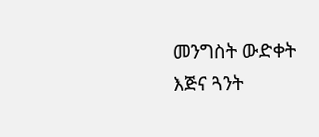መንግስት ውድቀት እጅና ጓንት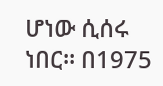ሆነው ሲሰሩ ነበር። በ1975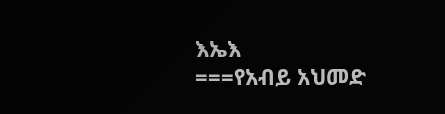እኤእ
===የአብይ አህመድ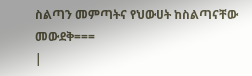ስልጣን መምጣትና የህውሀት ከስልጣናቸው መውደቅ===
|